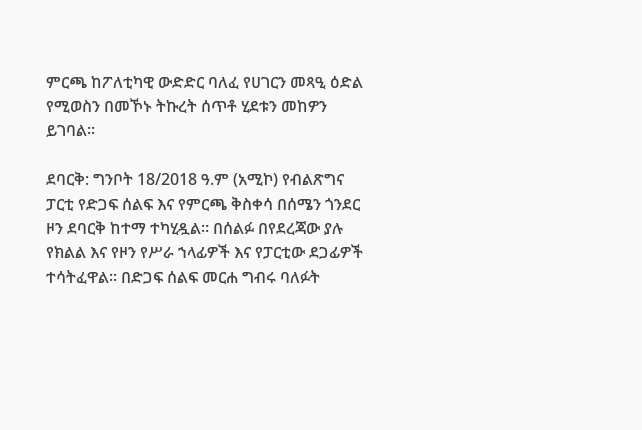ምርጫ ከፖለቲካዊ ውድድር ባለፈ የሀገርን መጻዒ ዕድል የሚወስን በመኾኑ ትኩረት ሰጥቶ ሂደቱን መከዎን ይገባል።

ደባርቅ: ግንቦት 18/2018 ዓ.ም (አሚኮ) የብልጽግና ፓርቲ የድጋፍ ሰልፍ እና የምርጫ ቅስቀሳ በሰሜን ጎንደር ዞን ደባርቅ ከተማ ተካሂዷል። በሰልፉ በየደረጃው ያሉ የክልል እና የዞን የሥራ ኀላፊዎች እና የፓርቲው ደጋፊዎች ተሳትፈዋል። በድጋፍ ሰልፍ መርሐ ግብሩ ባለፉት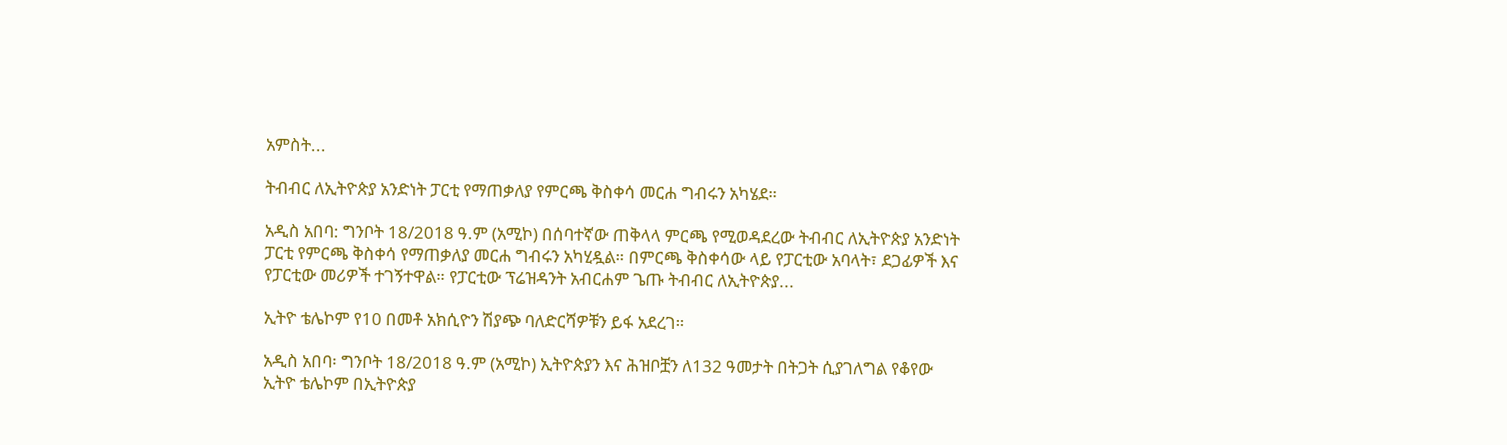አምስት...

ትብብር ለኢትዮጵያ አንድነት ፓርቲ የማጠቃለያ የምርጫ ቅስቀሳ መርሐ ግብሩን አካሄደ።

አዲስ አበባ: ግንቦት 18/2018 ዓ.ም (አሚኮ) በሰባተኛው ጠቅላላ ምርጫ የሚወዳደረው ትብብር ለኢትዮጵያ አንድነት ፓርቲ የምርጫ ቅስቀሳ የማጠቃለያ መርሐ ግብሩን አካሂዷል። በምርጫ ቅስቀሳው ላይ የፓርቲው አባላት፣ ደጋፊዎች እና የፓርቲው መሪዎች ተገኝተዋል። የፓርቲው ፕሬዝዳንት አብርሐም ጌጡ ትብብር ለኢትዮጵያ...

ኢትዮ ቴሌኮም የ10 በመቶ አክሲዮን ሽያጭ ባለድርሻዎቹን ይፋ አደረገ።

አዲስ አበባ፡ ግንቦት 18/2018 ዓ.ም (አሚኮ) ኢትዮጵያን እና ሕዝቦቿን ለ132 ዓመታት በትጋት ሲያገለግል የቆየው ኢትዮ ቴሌኮም በኢትዮጵያ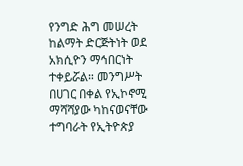የንግድ ሕግ መሠረት ከልማት ድርጅትነት ወደ አክሲዮን ማኅበርነት ተቀይሯል። መንግሥት በሀገር በቀል የኢኮኖሚ ማሻሻያው ካከናወናቸው ተግባራት የኢትዮጵያ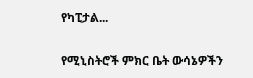የካፒታል...

የሚኒስትሮች ምክር ቤት ውሳኔዎችን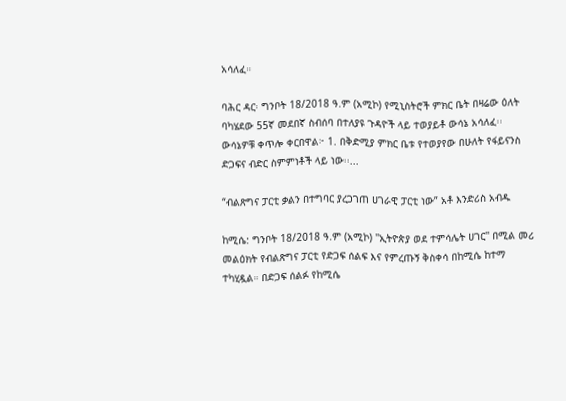አሳለፈ።

ባሕር ዳር፡ ግንቦት 18/2018 ዓ.ም (አሚኮ) የሚኒስትሮች ምክር ቤት በዛሬው ዕለት ባካሄደው 55ኛ መደበኛ ስብሰባ በተለያዩ ጉዳዮች ላይ ተወያይቶ ውሳኔ አሳለፈ፡፡ ውሳኔዎቹ ቀጥሎ ቀርበዋል፦ 1. በቅድሚያ ምክር ቤቱ የተወያየው በሁለት የፋይናንስ ድጋፍና ብድር ስምምነቶች ላይ ነው፡፡...

“ብልጽግና ፓርቲ ቃልን በተግባር ያረጋገጠ ሀገራዊ ፓርቲ ነው” አቶ እንድሪስ አብዱ

ከሚሴ: ግንቦት 18/2018 ዓ.ም (አሚኮ) ''ኢትዮጵያ ወደ ተምሳሌት ሀገር'' በሚል መሪ መልዕክት የብልጽግና ፓርቲ የድጋፍ ሰልፍ እና የምረጡኝ ቅስቀሳ በከሚሴ ከተማ ተካሂዷል። በድጋፍ ሰልፉ የከሚሴ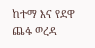ከተማ እና የደዋ ጨፋ ወረዳ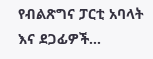የብልጽግና ፓርቲ አባላት እና ደጋፊዎች...